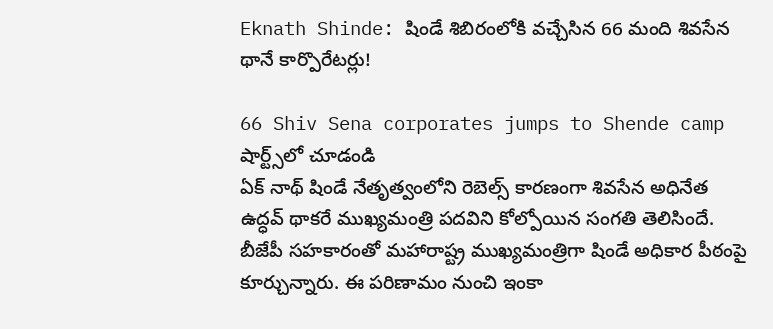Eknath Shinde: షిండే శిబిరంలోకి వచ్చేసిన 66 మంది శివసేన థానే కార్పొరేటర్లు!

66 Shiv Sena corporates jumps to Shende camp
షార్ట్స్‌లో చూడండి
ఏక్ నాథ్ షిండే నేతృత్వంలోని రెబెల్స్ కారణంగా శివసేన అధినేత ఉద్ధవ్ థాకరే ముఖ్యమంత్రి పదవిని కోల్పోయిన సంగతి తెలిసిందే. బీజేపీ సహకారంతో మహారాష్ట్ర ముఖ్యమంత్రిగా షిండే అధికార పీఠంపై కూర్చున్నారు. ఈ పరిణామం నుంచి ఇంకా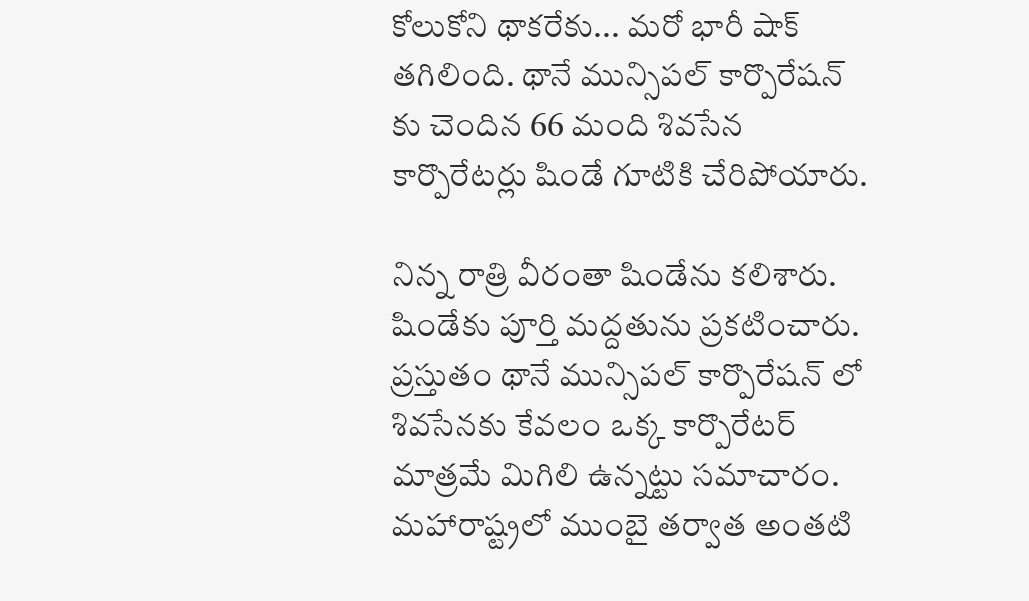కోలుకోని థాకరేకు... మరో భారీ షాక్ తగిలింది. థానే మున్సిపల్ కార్పొరేషన్ కు చెందిన 66 మంది శివసేన కార్పొరేటర్లు షిండే గూటికి చేరిపోయారు.

నిన్న రాత్రి వీరంతా షిండేను కలిశారు. షిండేకు పూర్తి మద్దతును ప్రకటించారు. ప్రస్తుతం థానే మున్సిపల్ కార్పొరేషన్ లో శివసేనకు కేవలం ఒక్క కార్పొరేటర్ మాత్రమే మిగిలి ఉన్నట్టు సమాచారం. మహారాష్ట్రలో ముంబై తర్వాత అంతటి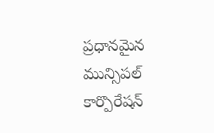ప్రధానమైన మున్సిపల్ కార్పొరేషన్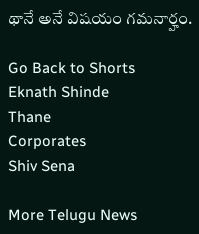థానే అనే విషయం గమనార్హం.

Go Back to Shorts
Eknath Shinde
Thane
Corporates
Shiv Sena

More Telugu News